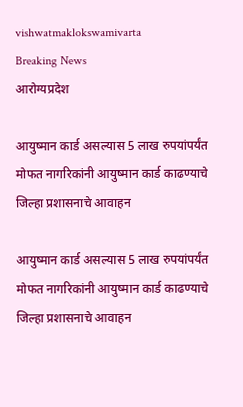vishwatmaklokswamivarta
Breaking News
आरोग्यप्रदेश

आयुष्मान कार्ड असल्यास 5 लाख रुपयांपर्यंत मोफत नागरिकांनी आयुष्मान कार्ड काढण्याचे जिल्हा प्रशासनाचे आवाहन

आयुष्मान कार्ड असल्यास 5 लाख रुपयांपर्यंत मोफत नागरिकांनी आयुष्मान कार्ड काढण्याचे जिल्हा प्रशासनाचे आवाहन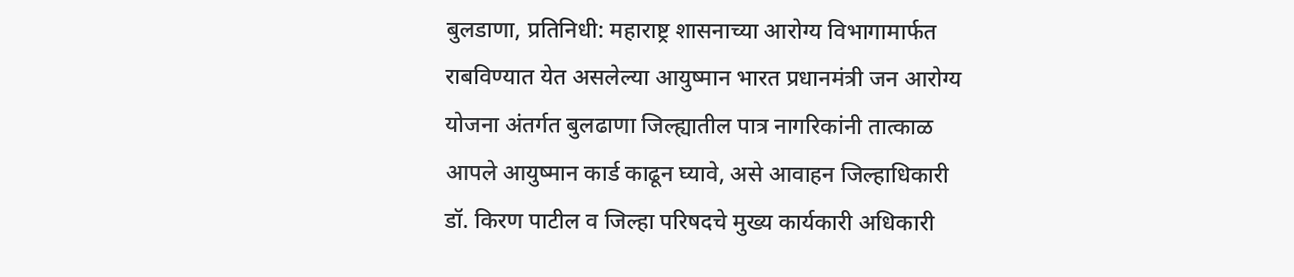बुलडाणा, प्रतिनिधी: महाराष्ट्र शासनाच्या आरोग्य विभागामार्फत राबविण्यात येत असलेल्या आयुष्मान भारत प्रधानमंत्री जन आरोग्य योजना अंतर्गत बुलढाणा जिल्ह्यातील पात्र नागरिकांनी तात्काळ आपले आयुष्मान कार्ड काढून घ्यावे, असे आवाहन जिल्हाधिकारी डॉ. किरण पाटील व जिल्हा परिषदचे मुख्य कार्यकारी अधिकारी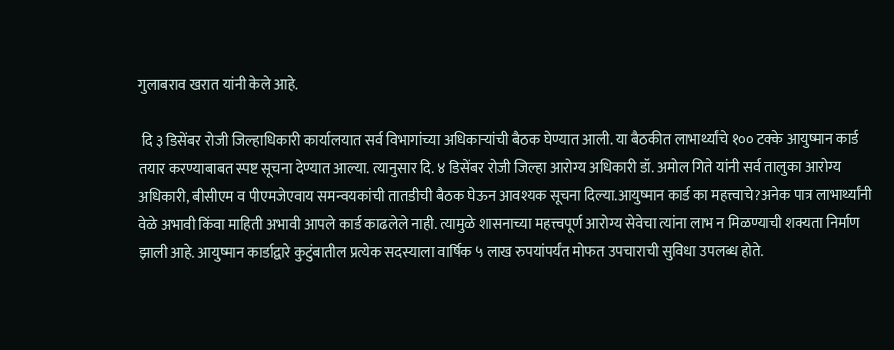गुलाबराव खरात यांनी केले आहे.

 दि ३ डिसेंबर रोजी जिल्हाधिकारी कार्यालयात सर्व विभागांच्या अधिकाऱ्यांची बैठक घेण्यात आली. या बैठकीत लाभार्थ्यांचे १०० टक्के आयुष्मान कार्ड तयार करण्याबाबत स्पष्ट सूचना देण्यात आल्या. त्यानुसार दि. ४ डिसेंबर रोजी जिल्हा आरोग्य अधिकारी डॉ. अमोल गिते यांनी सर्व तालुका आरोग्य अधिकारी, बीसीएम व पीएमजेएवाय समन्वयकांची तातडीची बैठक घेऊन आवश्यक सूचना दिल्या.आयुष्मान कार्ड का महत्त्वाचे?अनेक पात्र लाभार्थ्यांनी वेळे अभावी किंवा माहिती अभावी आपले कार्ड काढलेले नाही. त्यामुळे शासनाच्या महत्त्वपूर्ण आरोग्य सेवेचा त्यांना लाभ न मिळण्याची शक्यता निर्माण झाली आहे. आयुष्मान कार्डाद्वारे कुटुंबातील प्रत्येक सदस्याला वार्षिक ५ लाख रुपयांपर्यंत मोफत उपचाराची सुविधा उपलब्ध होते.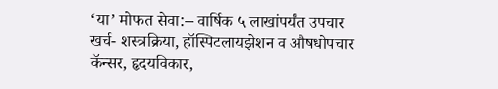‘या’ मोफत सेवा:– वार्षिक ५ लाखांपर्यंत उपचार खर्च- शस्त्रक्रिया, हॉस्पिटलायझेशन व औषधोपचार कॅन्सर, हृदयविकार,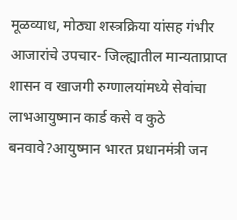मूळव्याध, मोठ्या शस्त्रक्रिया यांसह गंभीर आजारांचे उपचार- जिल्ह्यातील मान्यताप्राप्त शासन व खाजगी रुग्णालयांमध्ये सेवांचा लाभआयुष्मान कार्ड कसे व कुठे बनवावे?आयुष्मान भारत प्रधानमंत्री जन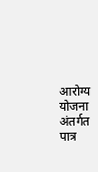आरोग्य योजना अंतर्गत पात्र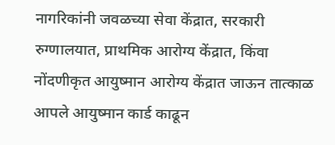नागरिकांनी जवळच्या सेवा केंद्रात, सरकारी रुग्णालयात, प्राथमिक आरोग्य केंद्रात, किंवा नोंदणीकृत आयुष्मान आरोग्य केंद्रात जाऊन तात्काळ आपले आयुष्मान कार्ड काढून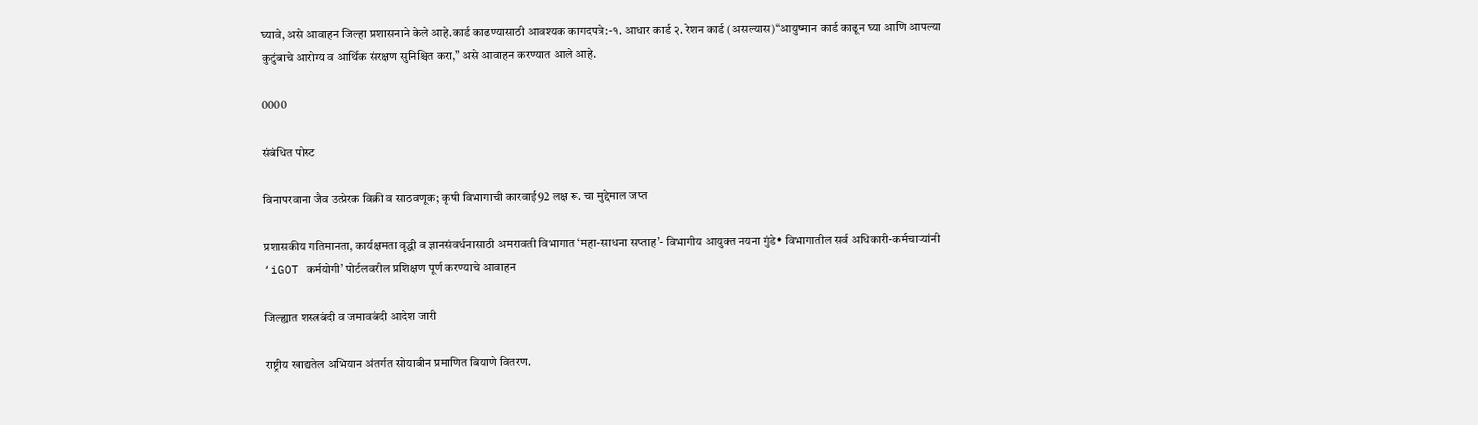घ्यावे, असे आवाहन जिल्हा प्रशासनाने केले आहे.कार्ड काढण्यासाठी आवश्यक कागदपत्रे:-१. आधार कार्ड २. रेशन कार्ड (असल्यास)“आयुष्मान कार्ड काढून घ्या आणि आपल्या कुटुंबाचे आरोग्य व आर्थिक संरक्षण सुनिश्चित करा,” असे आवाहन करण्यात आले आहे.

0000

संबंधित पोस्ट

विनापरवाना जैव उत्प्रेरक विक्री व साठवणूक; कृषी विभागाची कारवाई92 लक्ष रू. चा मुद्देमाल जप्त

प्रशासकीय गतिमानता, कार्यक्षमता वृद्धी व ज्ञानसंवर्धनासाठी अमरावती विभागात ‘महा-साधना सप्ताह’- विभागीय आयुक्त नयना गुंडे• विभागातील सर्व अधिकारी-कर्मचाऱ्यांनी ‘iGOT कर्मयोगी’ पोर्टलवरील प्रशिक्षण पूर्ण करण्याचे आवाहन

जिल्ह्यात शस्त्रबंदी व जमावबंदी आदेश जारी

राष्ट्रीय खाद्यतेल अभियान अंतर्गत सोयाबीन प्रमाणित बियाणे वितरण.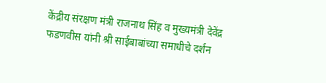केंद्रीय संरक्षण मंत्री राजनाथ सिंह व मुख्यमंत्री देवेंद्र फडणवीस यांनी श्री साईबाबांच्या समाधीचे दर्शन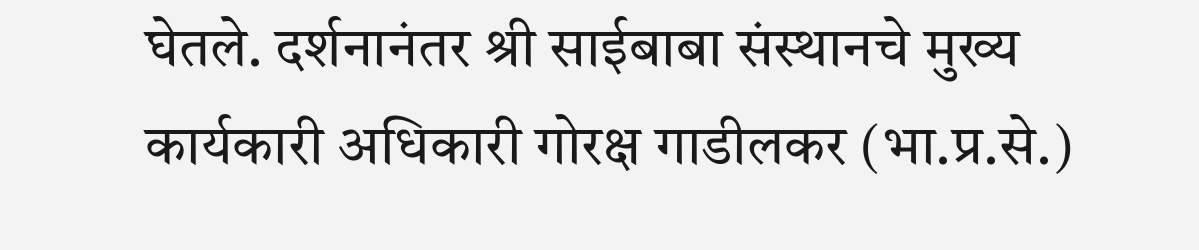घेतले. दर्शनानंतर श्री साईबाबा संस्‍थानचे मुख्‍य कार्यकारी अधिकारी गोरक्ष गाडीलकर (भा.प्र.से.)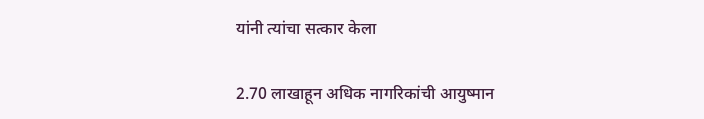यांनी त्‍यांचा सत्‍कार केला

2.70 लाखाहून अधिक नागरिकांची आयुष्मान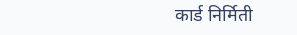कार्ड निर्मिती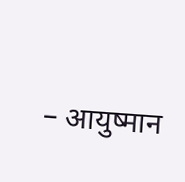– आयुष्मान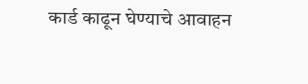कार्ड काढून घेण्याचे आवाहन